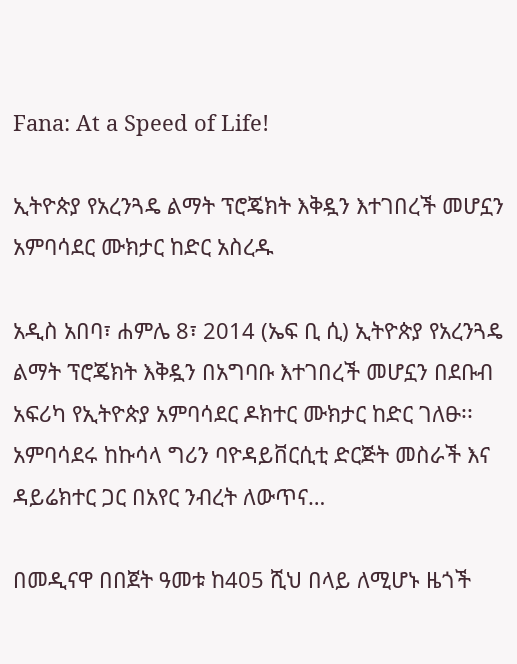Fana: At a Speed of Life!

ኢትዮጵያ የአረንጓዴ ልማት ፕሮጄክት እቅዷን እተገበረች መሆኗን አምባሳደር ሙክታር ከድር አስረዱ

አዲስ አበባ፣ ሐምሌ 8፣ 2014 (ኤፍ ቢ ሲ) ኢትዮጵያ የአረንጓዴ ልማት ፕሮጄክት እቅዷን በአግባቡ እተገበረች መሆኗን በደቡብ አፍሪካ የኢትዮጵያ አምባሳደር ዶክተር ሙክታር ከድር ገለፁ፡፡ አምባሳደሩ ከኩሳላ ግሪን ባዮዳይቨርሲቲ ድርጅት መስራች እና ዳይሬክተር ጋር በአየር ንብረት ለውጥና…

በመዲናዋ በበጀት ዓመቱ ከ405 ሺህ በላይ ለሚሆኑ ዜጎች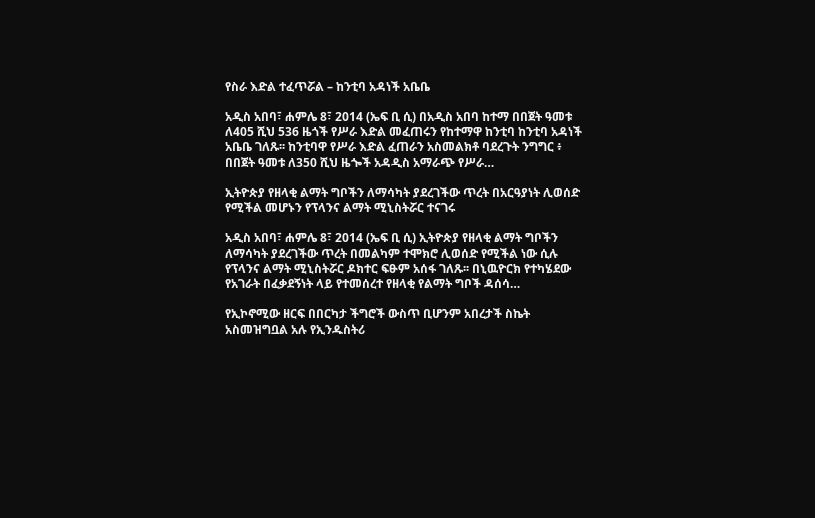የስራ እድል ተፈጥሯል – ከንቲባ አዳነች አቤቤ

አዲስ አበባ፣ ሐምሌ 8፣ 2014 (ኤፍ ቢ ሲ) በአዲስ አበባ ከተማ በበጀት ዓመቱ ለ405 ሺህ 536 ዜጎች የሥራ እድል መፈጠሩን የከተማዋ ከንቲባ ከንቲባ አዳነች አቤቤ ገለጹ፡፡ ከንቲባዋ የሥራ እድል ፈጠራን አስመልክቶ ባደረጉት ንግግር ፥ በበጀት ዓመቱ ለ350 ሺህ ዜጐች አዳዲስ አማራጭ የሥራ…

ኢትዮጵያ የዘላቂ ልማት ግቦችን ለማሳካት ያደረገችው ጥረት በአርዓያነት ሊወሰድ የሚችል መሆኑን የፕላንና ልማት ሚኒስትሯር ተናገሩ

አዲስ አበባ፣ ሐምሌ 8፣ 2014 (ኤፍ ቢ ሲ) ኢትዮጵያ የዘላቂ ልማት ግቦችን ለማሳካት ያደረገችው ጥረት በመልካም ተሞክሮ ሊወሰድ የሚችል ነው ሲሉ የፕላንና ልማት ሚኒስትሯር ዶክተር ፍፁም አሰፋ ገለጹ፡፡ በኒዉዮርክ የተካሄደው የአገራት በፈቃደኝነት ላይ የተመሰረተ የዘላቂ የልማት ግቦች ዳሰሳ…

የኢኮኖሚው ዘርፍ በበርካታ ችግሮች ውስጥ ቢሆንም አበረታች ስኬት አስመዝግቧል አሉ የኢንዱስትሪ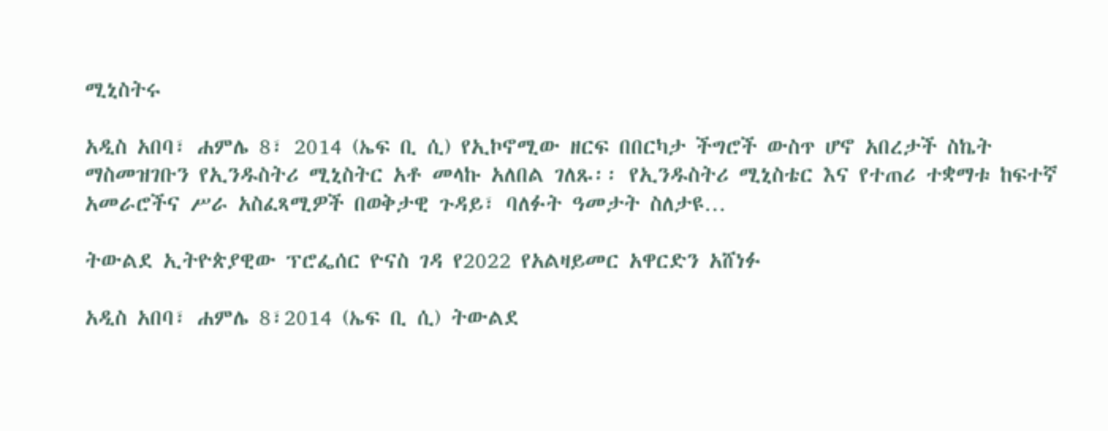ሚኒስትሩ

አዲስ አበባ፣ ሐምሌ 8፣ 2014 (ኤፍ ቢ ሲ) የኢኮኖሚው ዘርፍ በበርካታ ችግሮች ውስጥ ሆኖ አበረታች ስኬት ማስመዝገቡን የኢንዱስትሪ ሚኒስትር አቶ መላኩ አለበል ገለጹ፡፡ የኢንዱስትሪ ሚኒስቴር እና የተጠሪ ተቋማቱ ከፍተኛ አመራሮችና ሥራ አስፈጻሚዎች በወቅታዊ ጉዳይ፣ ባለፉት ዓመታት ስለታዩ…

ትውልደ ኢትዮጵያዊው ፕሮፌሰር ዮናስ ገዳ የ2022 የአልዛይመር አዋርድን አሸነፉ

አዲስ አበባ፣ ሐምሌ 8፣2014 (ኤፍ ቢ ሲ) ትውልደ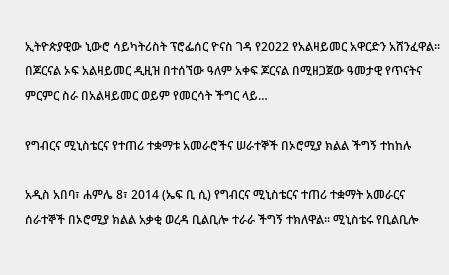ኢትዮጵያዊው ኒውሮ ሳይካትሪስት ፕሮፌሰር ዮናስ ገዳ የ2022 የአልዛይመር አዋርድን አሸንፈዋል፡፡ በጆርናል ኦፍ አልዛይመር ዲዚዝ በተሰኘው ዓለም አቀፍ ጆርናል በሚዘጋጀው ዓመታዊ የጥናትና ምርምር ስራ በአልዛይመር ወይም የመርሳት ችግር ላይ…

የግብርና ሚኒስቴርና የተጠሪ ተቋማቱ አመራሮችና ሠራተኞች በኦሮሚያ ክልል ችግኝ ተከከሉ

አዲስ አበባ፣ ሐምሌ 8፣ 2014 (ኤፍ ቢ ሲ) የግብርና ሚኒስቴርና ተጠሪ ተቋማት አመራርና ሰራተኞች በኦሮሚያ ክልል አቃቂ ወረዳ ቢልቢሎ ተራራ ችግኝ ተክለዋል፡፡ ሚኒስቴሩ የቢልቢሎ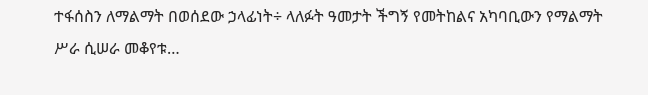ተፋሰስን ለማልማት በወሰደው ኃላፊነት÷ ላለፉት ዓመታት ችግኝ የመትከልና አካባቢውን የማልማት ሥራ ሲሠራ መቆየቱ…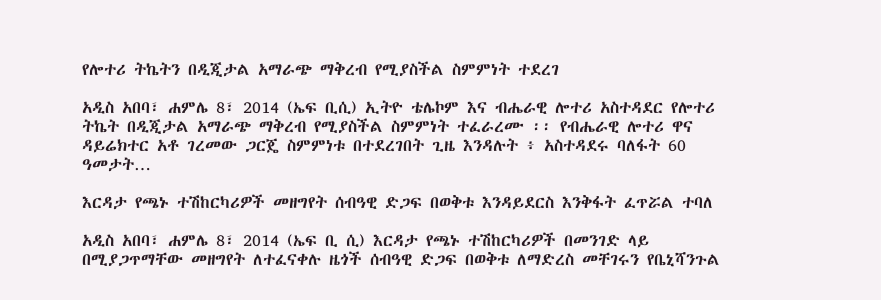የሎተሪ ትኬትን በዲጂታል አማራጭ ማቅረብ የሚያስችል ስምምነት ተደረገ

አዲስ አበባ፣ ሐምሌ 8፣ 2014 (ኤፍ ቢሲ) ኢትዮ ቴሌኮም እና ብሔራዊ ሎተሪ አስተዳደር የሎተሪ ትኬት በዲጂታል አማራጭ ማቅረብ የሚያስችል ስምምነት ተፈራረሙ ፡፡ የብሔራዊ ሎተሪ ዋና ዳይሬክተር አቶ ገረመው ጋርጄ ስምምነቱ በተደረገበት ጊዜ እንዳሉት ፥ አስተዳደሩ ባለፋት 60 ዓመታት…

እርዳታ የጫኑ ተሽከርካሪዎች መዘግየት ሰብዓዊ ድጋፍ በወቅቱ እንዳይደርስ እንቅፋት ፈጥሯል ተባለ

አዲስ አበባ፣ ሐምሌ 8፣ 2014 (ኤፍ ቢ ሲ) እርዳታ የጫኑ ተሽከርካሪዎች በመንገድ ላይ በሚያጋጥማቸው መዘግየት ለተፈናቀሉ ዜጎች ሰብዓዊ ድጋፍ በወቅቱ ለማድረስ መቸገሩን የቤኒሻንጉል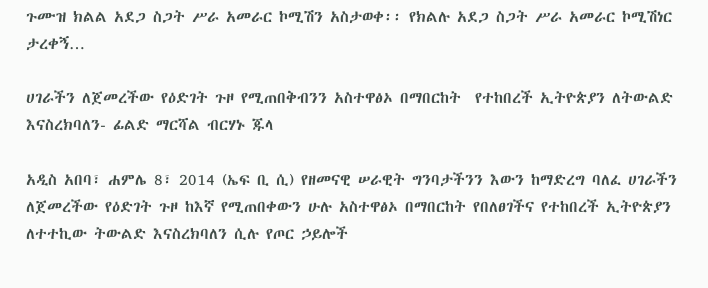ጉሙዝ ክልል አደጋ ስጋት ሥራ አመራር ኮሚሽን አስታወቀ፡፡ የክልሉ አደጋ ስጋት ሥራ አመራር ኮሚሽነር ታረቀኝ…

ሀገራችን ለጀመረችው የዕድገት ጉዞ የሚጠበቅብንን አስተዋፅኦ በማበርከት  የተከበረች ኢትዮጵያን ለትውልድ እናስረክባለን- ፊልድ ማርሻል ብርሃኑ ጁላ

አዲስ አበባ፣ ሐምሌ 8፣ 2014 (ኤፍ ቢ ሲ) የዘመናዊ ሠራዊት ግንባታችንን እውን ከማድረግ ባለፈ ሀገራችን ለጀመረችው የዕድገት ጉዞ ከእኛ የሚጠበቀውን ሁሉ አስተዋፅኦ በማበርከት የበለፀገችና የተከበረች ኢትዮጵያን ለተተኪው ትውልድ እናስረክባለን ሲሉ የጦር ኃይሎች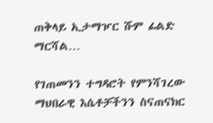ጠቅላይ ኢታማዦር ሹም ፊልድ ማርሻል…

የገጠመንን ተግዳሮት የምንሻገረው ማህበራዊ እሴቶቻችንን ስናጠናክር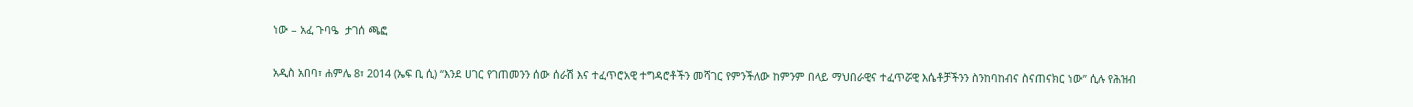ነው – አፈ ጉባዔ  ታገሰ ጫፎ

አዲስ አበባ፣ ሐምሌ 8፣ 2014 (ኤፍ ቢ ሲ) “እንደ ሀገር የገጠመንን ሰው ሰራሽ እና ተፈጥሮአዊ ተግዳሮቶችን መሻገር የምንችለው ከምንም በላይ ማህበራዊና ተፈጥሯዊ እሴቶቻችንን ስንከባከብና ስናጠናክር ነው” ሲሉ የሕዝብ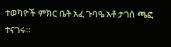ተወካዮች ምክር ቤት አፈ ጉባዔ አቶ ታገሰ ጫፎ ተናገሩ።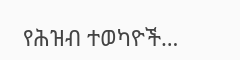የሕዝብ ተወካዮች…